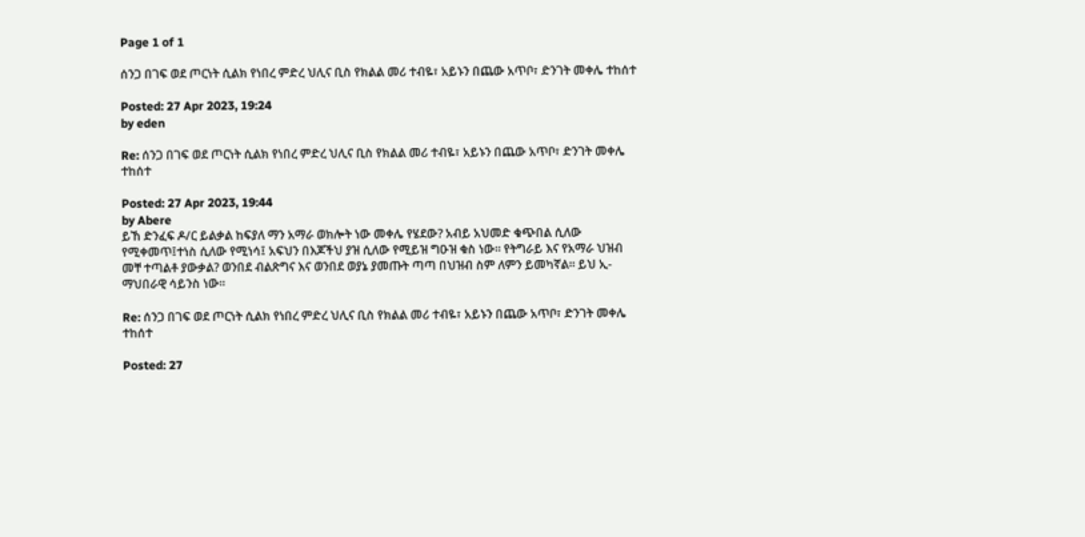Page 1 of 1

ሰንጋ በገፍ ወደ ጦርነት ሲልክ የነበረ ምድረ ህሊና ቢስ የክልል መሪ ተብዬ፣ አይኑን በጨው አጥቦ፣ ድንገት መቀሌ ተከሰተ

Posted: 27 Apr 2023, 19:24
by eden

Re: ሰንጋ በገፍ ወደ ጦርነት ሲልክ የነበረ ምድረ ህሊና ቢስ የክልል መሪ ተብዬ፣ አይኑን በጨው አጥቦ፣ ድንገት መቀሌ ተከሰተ

Posted: 27 Apr 2023, 19:44
by Abere
ይኸ ድንፈፍ ዶ/ር ይልቃል ከፍያለ ማን አማራ ወክሎት ነው መቀሌ የሄደው? አብይ አህመድ ቁጭበል ሲለው የሚቀመጥ፤ተነስ ሲለው የሚነሳ፤ አፍህን በእጆችህ ያዝ ሲለው የሚይዝ ግዑዝ ቁስ ነው። የትግራይ እና የአማራ ህዝብ መቸ ተጣልቶ ያውቃል? ወንበደ ብልጽግና እና ወንበደ ወያኔ ያመጡት ጣጣ በህዝብ ስም ለምን ይመካኛል። ይህ ኢ-ማህበራዊ ሳይንስ ነው።

Re: ሰንጋ በገፍ ወደ ጦርነት ሲልክ የነበረ ምድረ ህሊና ቢስ የክልል መሪ ተብዬ፣ አይኑን በጨው አጥቦ፣ ድንገት መቀሌ ተከሰተ

Posted: 27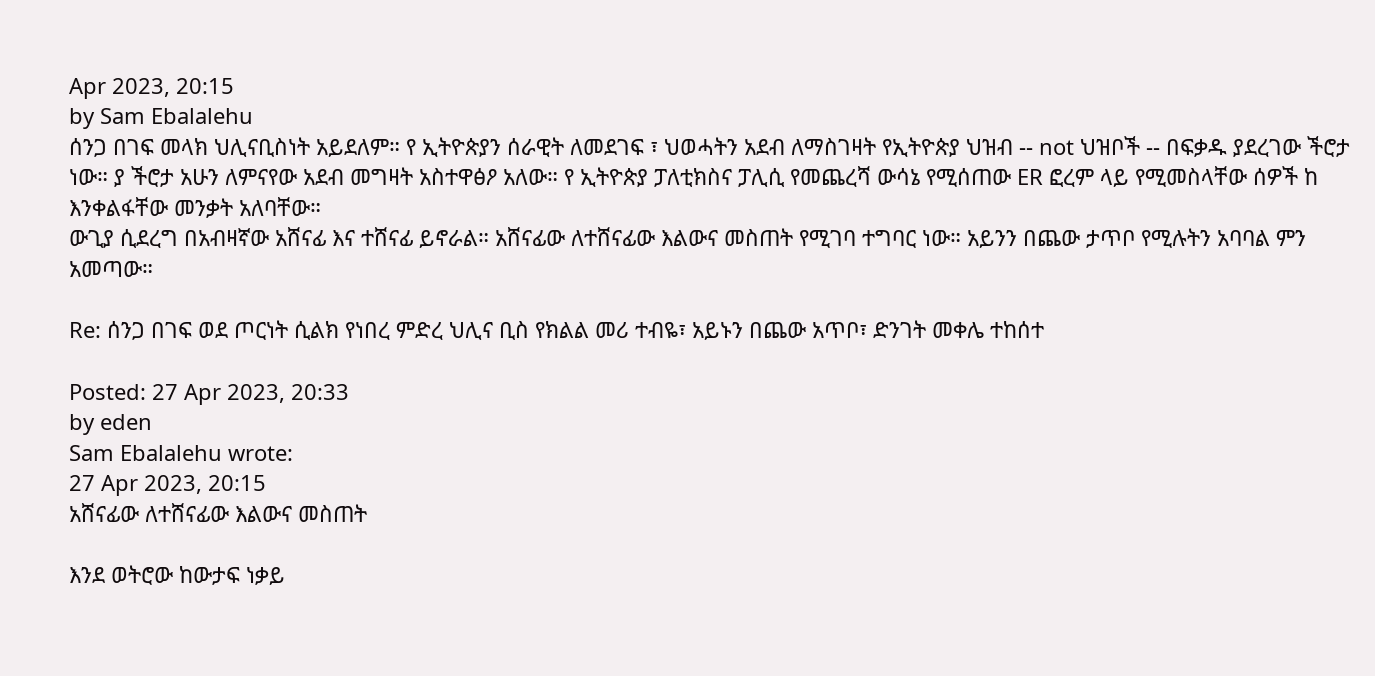Apr 2023, 20:15
by Sam Ebalalehu
ሰንጋ በገፍ መላክ ህሊናቢስነት አይደለም። የ ኢትዮጵያን ሰራዊት ለመደገፍ ፣ ህወሓትን አደብ ለማስገዛት የኢትዮጵያ ህዝብ -- not ህዝቦች -- በፍቃዱ ያደረገው ችሮታ ነው። ያ ችሮታ አሁን ለምናየው አደብ መግዛት አስተዋፅዖ አለው። የ ኢትዮጵያ ፓለቲክስና ፓሊሲ የመጨረሻ ውሳኔ የሚሰጠው ER ፎረም ላይ የሚመስላቸው ሰዎች ከ እንቀልፋቸው መንቃት አለባቸው።
ውጊያ ሲደረግ በአብዛኛው አሸናፊ እና ተሸናፊ ይኖራል። አሸናፊው ለተሸናፊው እልውና መስጠት የሚገባ ተግባር ነው። አይንን በጨው ታጥቦ የሚሉትን አባባል ምን አመጣው።

Re: ሰንጋ በገፍ ወደ ጦርነት ሲልክ የነበረ ምድረ ህሊና ቢስ የክልል መሪ ተብዬ፣ አይኑን በጨው አጥቦ፣ ድንገት መቀሌ ተከሰተ

Posted: 27 Apr 2023, 20:33
by eden
Sam Ebalalehu wrote:
27 Apr 2023, 20:15
አሸናፊው ለተሸናፊው እልውና መስጠት

እንደ ወትሮው ከውታፍ ነቃይ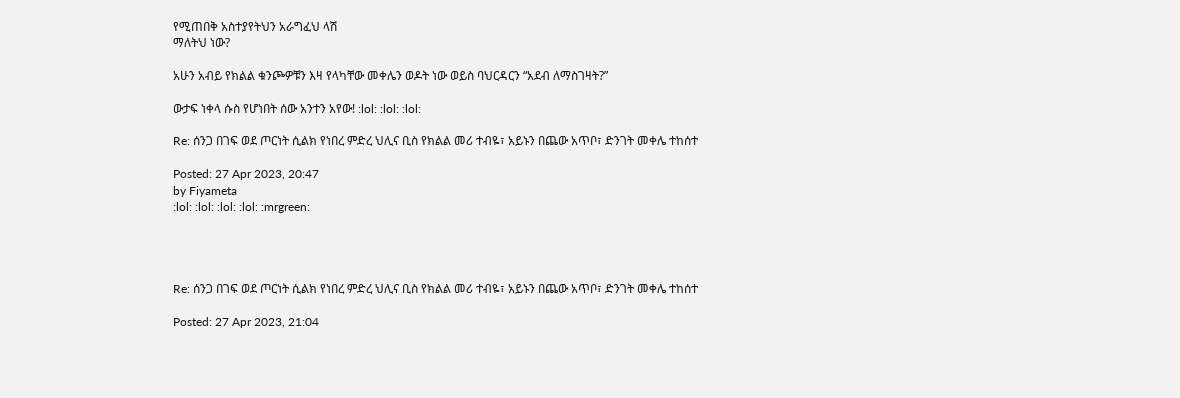የሚጠበቅ አስተያየትህን አራግፈህ ላሽ
ማለትህ ነው?

አሁን አብይ የክልል ቁንጮዎቹን እዛ የላካቸው መቀሌን ወዶት ነው ወይስ ባህርዳርን “አደብ ለማስገዛት?”

ውታፍ ነቀላ ሱስ የሆነበት ሰው አንተን አየው! :lol: :lol: :lol:

Re: ሰንጋ በገፍ ወደ ጦርነት ሲልክ የነበረ ምድረ ህሊና ቢስ የክልል መሪ ተብዬ፣ አይኑን በጨው አጥቦ፣ ድንገት መቀሌ ተከሰተ

Posted: 27 Apr 2023, 20:47
by Fiyameta
:lol: :lol: :lol: :lol: :mrgreen:




Re: ሰንጋ በገፍ ወደ ጦርነት ሲልክ የነበረ ምድረ ህሊና ቢስ የክልል መሪ ተብዬ፣ አይኑን በጨው አጥቦ፣ ድንገት መቀሌ ተከሰተ

Posted: 27 Apr 2023, 21:04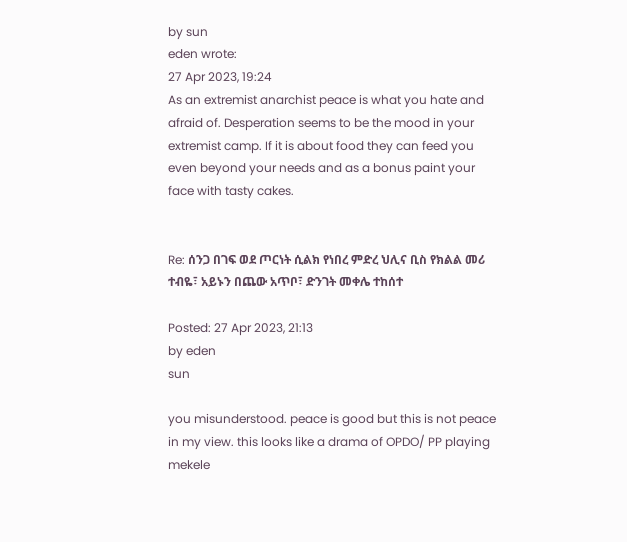by sun
eden wrote:
27 Apr 2023, 19:24
As an extremist anarchist peace is what you hate and afraid of. Desperation seems to be the mood in your extremist camp. If it is about food they can feed you even beyond your needs and as a bonus paint your face with tasty cakes.


Re: ሰንጋ በገፍ ወደ ጦርነት ሲልክ የነበረ ምድረ ህሊና ቢስ የክልል መሪ ተብዬ፣ አይኑን በጨው አጥቦ፣ ድንገት መቀሌ ተከሰተ

Posted: 27 Apr 2023, 21:13
by eden
sun

you misunderstood. peace is good but this is not peace in my view. this looks like a drama of OPDO/ PP playing mekele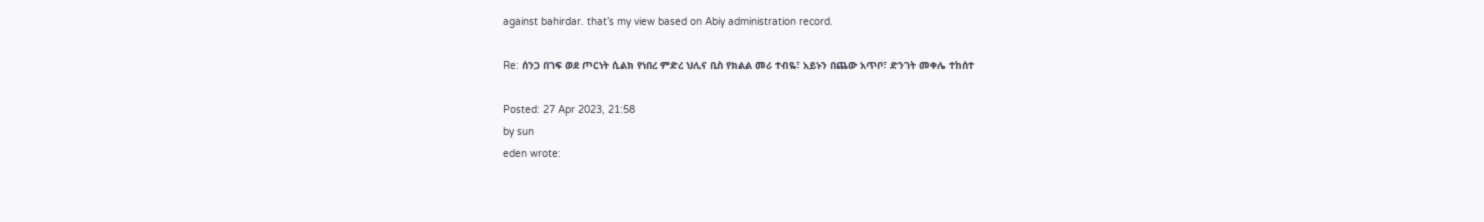against bahirdar. that’s my view based on Abiy administration record.

Re: ሰንጋ በገፍ ወደ ጦርነት ሲልክ የነበረ ምድረ ህሊና ቢስ የክልል መሪ ተብዬ፣ አይኑን በጨው አጥቦ፣ ድንገት መቀሌ ተከሰተ

Posted: 27 Apr 2023, 21:58
by sun
eden wrote: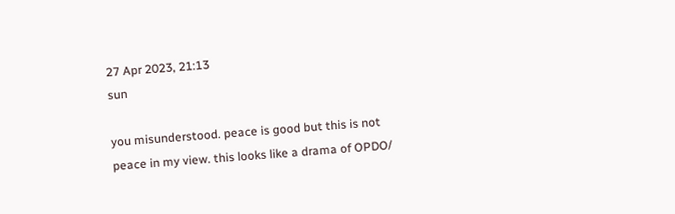27 Apr 2023, 21:13
sun

you misunderstood. peace is good but this is not peace in my view. this looks like a drama of OPDO/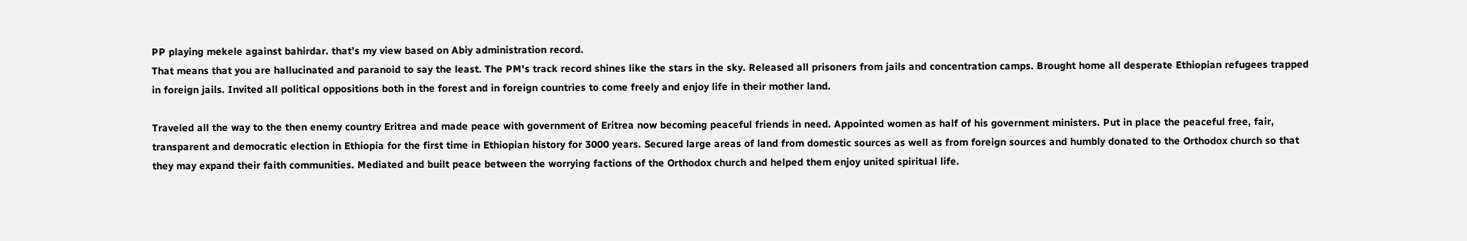PP playing mekele against bahirdar. that’s my view based on Abiy administration record.
That means that you are hallucinated and paranoid to say the least. The PM's track record shines like the stars in the sky. Released all prisoners from jails and concentration camps. Brought home all desperate Ethiopian refugees trapped in foreign jails. Invited all political oppositions both in the forest and in foreign countries to come freely and enjoy life in their mother land.

Traveled all the way to the then enemy country Eritrea and made peace with government of Eritrea now becoming peaceful friends in need. Appointed women as half of his government ministers. Put in place the peaceful free, fair, transparent and democratic election in Ethiopia for the first time in Ethiopian history for 3000 years. Secured large areas of land from domestic sources as well as from foreign sources and humbly donated to the Orthodox church so that they may expand their faith communities. Mediated and built peace between the worrying factions of the Orthodox church and helped them enjoy united spiritual life.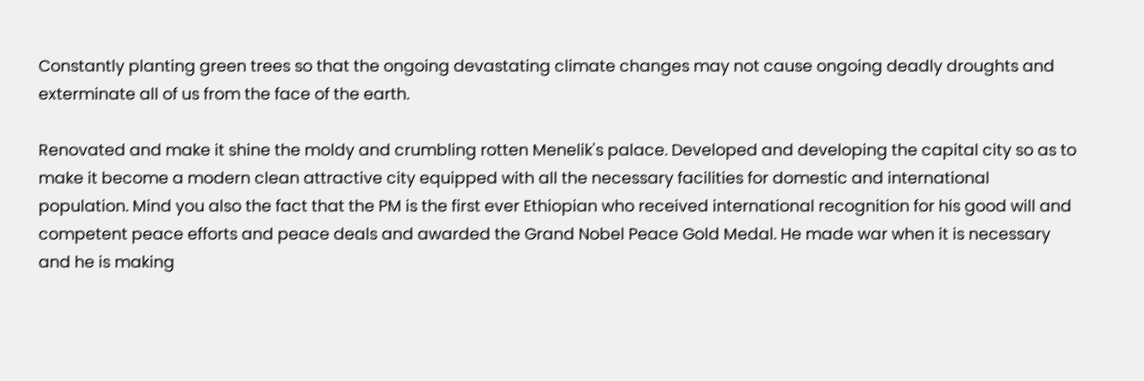Constantly planting green trees so that the ongoing devastating climate changes may not cause ongoing deadly droughts and exterminate all of us from the face of the earth.

Renovated and make it shine the moldy and crumbling rotten Menelik's palace. Developed and developing the capital city so as to make it become a modern clean attractive city equipped with all the necessary facilities for domestic and international population. Mind you also the fact that the PM is the first ever Ethiopian who received international recognition for his good will and competent peace efforts and peace deals and awarded the Grand Nobel Peace Gold Medal. He made war when it is necessary and he is making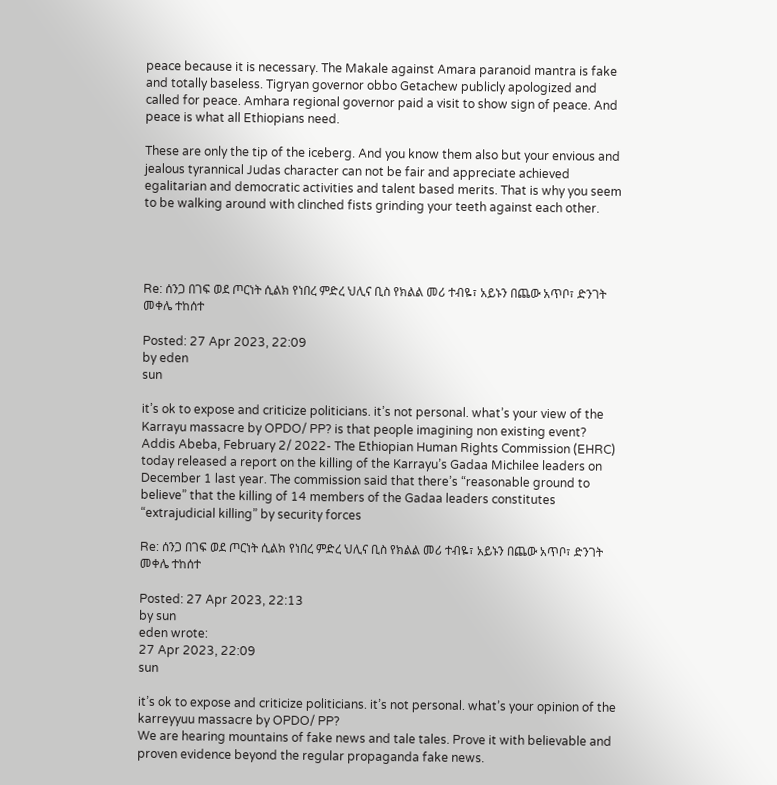peace because it is necessary. The Makale against Amara paranoid mantra is fake and totally baseless. Tigryan governor obbo Getachew publicly apologized and called for peace. Amhara regional governor paid a visit to show sign of peace. And peace is what all Ethiopians need.

These are only the tip of the iceberg. And you know them also but your envious and jealous tyrannical Judas character can not be fair and appreciate achieved egalitarian and democratic activities and talent based merits. That is why you seem to be walking around with clinched fists grinding your teeth against each other.




Re: ሰንጋ በገፍ ወደ ጦርነት ሲልክ የነበረ ምድረ ህሊና ቢስ የክልል መሪ ተብዬ፣ አይኑን በጨው አጥቦ፣ ድንገት መቀሌ ተከሰተ

Posted: 27 Apr 2023, 22:09
by eden
sun

it’s ok to expose and criticize politicians. it’s not personal. what’s your view of the Karrayu massacre by OPDO/ PP? is that people imagining non existing event?
Addis Abeba, February 2/ 2022- The Ethiopian Human Rights Commission (EHRC) today released a report on the killing of the Karrayu’s Gadaa Michilee leaders on December 1 last year. The commission said that there’s “reasonable ground to believe” that the killing of 14 members of the Gadaa leaders constitutes “extrajudicial killing” by security forces

Re: ሰንጋ በገፍ ወደ ጦርነት ሲልክ የነበረ ምድረ ህሊና ቢስ የክልል መሪ ተብዬ፣ አይኑን በጨው አጥቦ፣ ድንገት መቀሌ ተከሰተ

Posted: 27 Apr 2023, 22:13
by sun
eden wrote:
27 Apr 2023, 22:09
sun

it’s ok to expose and criticize politicians. it’s not personal. what’s your opinion of the karreyyuu massacre by OPDO/ PP?
We are hearing mountains of fake news and tale tales. Prove it with believable and proven evidence beyond the regular propaganda fake news.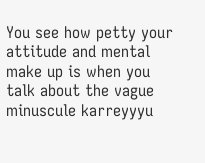You see how petty your attitude and mental make up is when you talk about the vague minuscule karreyyyu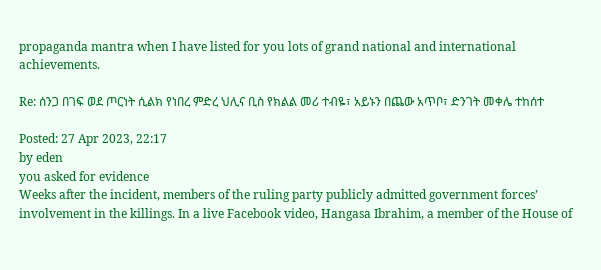propaganda mantra when I have listed for you lots of grand national and international achievements.

Re: ሰንጋ በገፍ ወደ ጦርነት ሲልክ የነበረ ምድረ ህሊና ቢስ የክልል መሪ ተብዬ፣ አይኑን በጨው አጥቦ፣ ድንገት መቀሌ ተከሰተ

Posted: 27 Apr 2023, 22:17
by eden
you asked for evidence
Weeks after the incident, members of the ruling party publicly admitted government forces’ involvement in the killings. In a live Facebook video, Hangasa Ibrahim, a member of the House of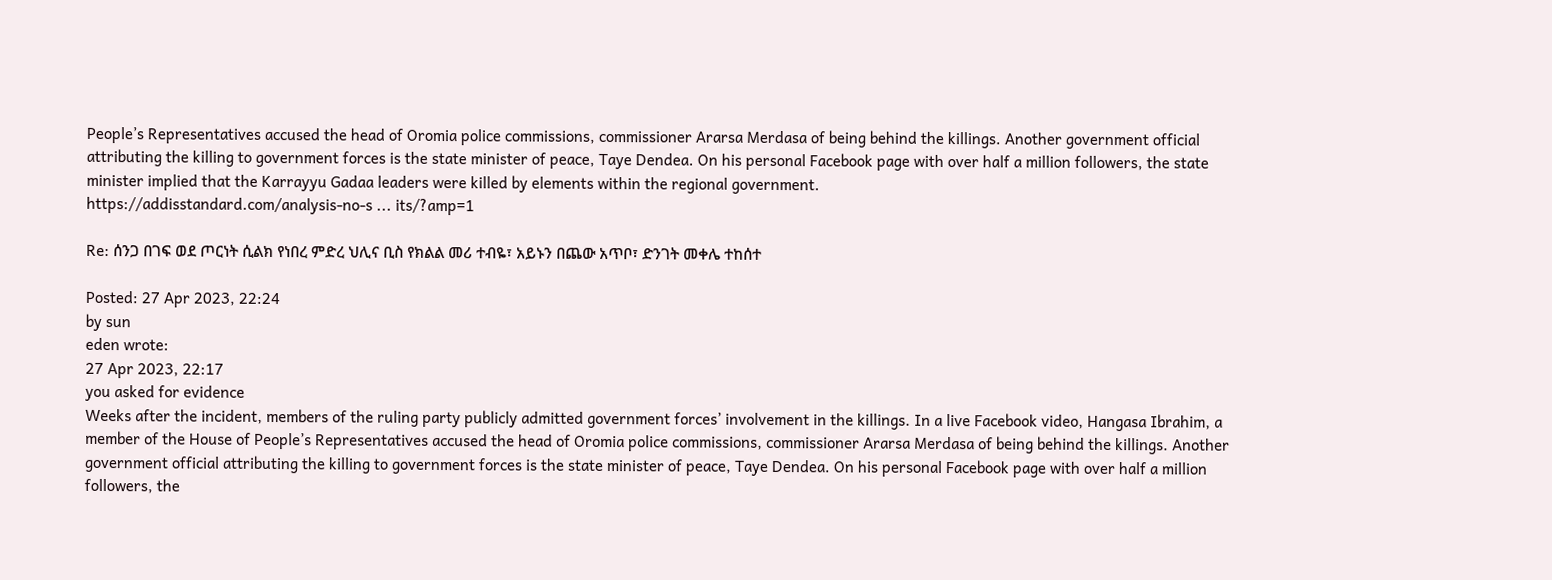People’s Representatives accused the head of Oromia police commissions, commissioner Ararsa Merdasa of being behind the killings. Another government official attributing the killing to government forces is the state minister of peace, Taye Dendea. On his personal Facebook page with over half a million followers, the state minister implied that the Karrayyu Gadaa leaders were killed by elements within the regional government.
https://addisstandard.com/analysis-no-s ... its/?amp=1

Re: ሰንጋ በገፍ ወደ ጦርነት ሲልክ የነበረ ምድረ ህሊና ቢስ የክልል መሪ ተብዬ፣ አይኑን በጨው አጥቦ፣ ድንገት መቀሌ ተከሰተ

Posted: 27 Apr 2023, 22:24
by sun
eden wrote:
27 Apr 2023, 22:17
you asked for evidence
Weeks after the incident, members of the ruling party publicly admitted government forces’ involvement in the killings. In a live Facebook video, Hangasa Ibrahim, a member of the House of People’s Representatives accused the head of Oromia police commissions, commissioner Ararsa Merdasa of being behind the killings. Another government official attributing the killing to government forces is the state minister of peace, Taye Dendea. On his personal Facebook page with over half a million followers, the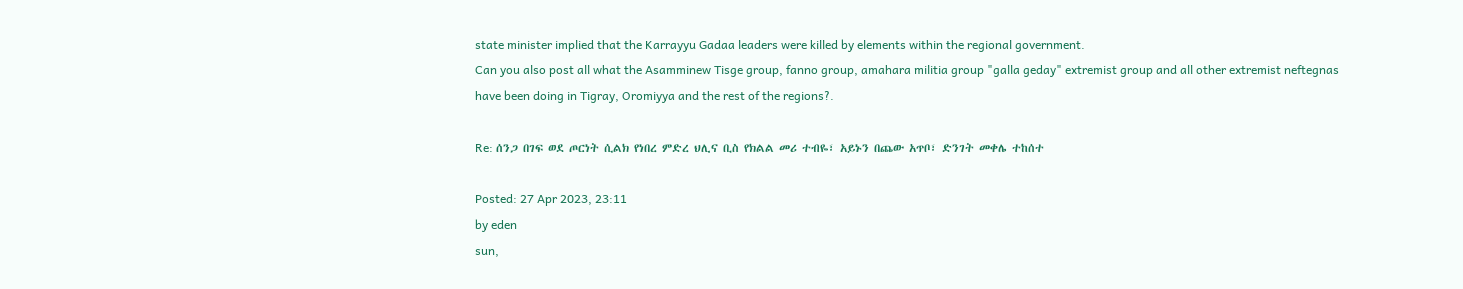state minister implied that the Karrayyu Gadaa leaders were killed by elements within the regional government.
Can you also post all what the Asamminew Tisge group, fanno group, amahara militia group "galla geday" extremist group and all other extremist neftegnas have been doing in Tigray, Oromiyya and the rest of the regions?.

Re: ሰንጋ በገፍ ወደ ጦርነት ሲልክ የነበረ ምድረ ህሊና ቢስ የክልል መሪ ተብዬ፣ አይኑን በጨው አጥቦ፣ ድንገት መቀሌ ተከሰተ

Posted: 27 Apr 2023, 23:11
by eden
sun,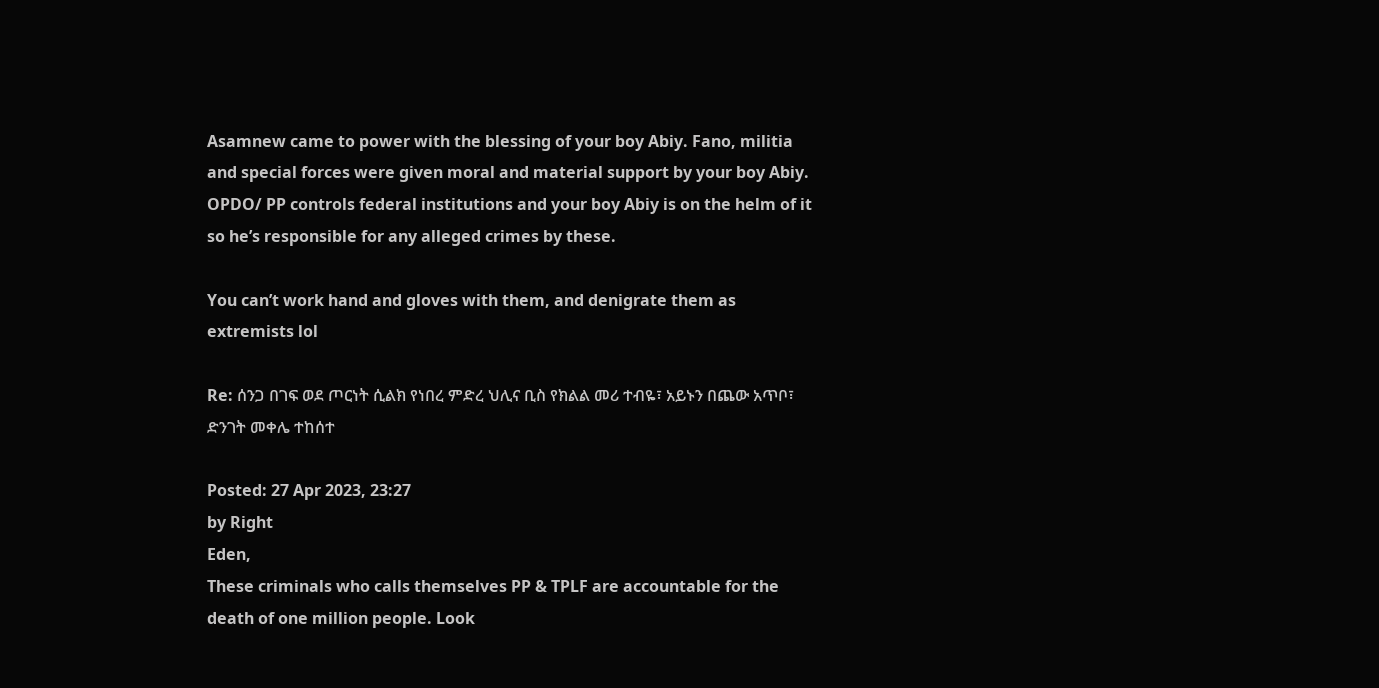Asamnew came to power with the blessing of your boy Abiy. Fano, militia and special forces were given moral and material support by your boy Abiy. OPDO/ PP controls federal institutions and your boy Abiy is on the helm of it so he’s responsible for any alleged crimes by these.

You can’t work hand and gloves with them, and denigrate them as extremists lol

Re: ሰንጋ በገፍ ወደ ጦርነት ሲልክ የነበረ ምድረ ህሊና ቢስ የክልል መሪ ተብዬ፣ አይኑን በጨው አጥቦ፣ ድንገት መቀሌ ተከሰተ

Posted: 27 Apr 2023, 23:27
by Right
Eden,
These criminals who calls themselves PP & TPLF are accountable for the death of one million people. Look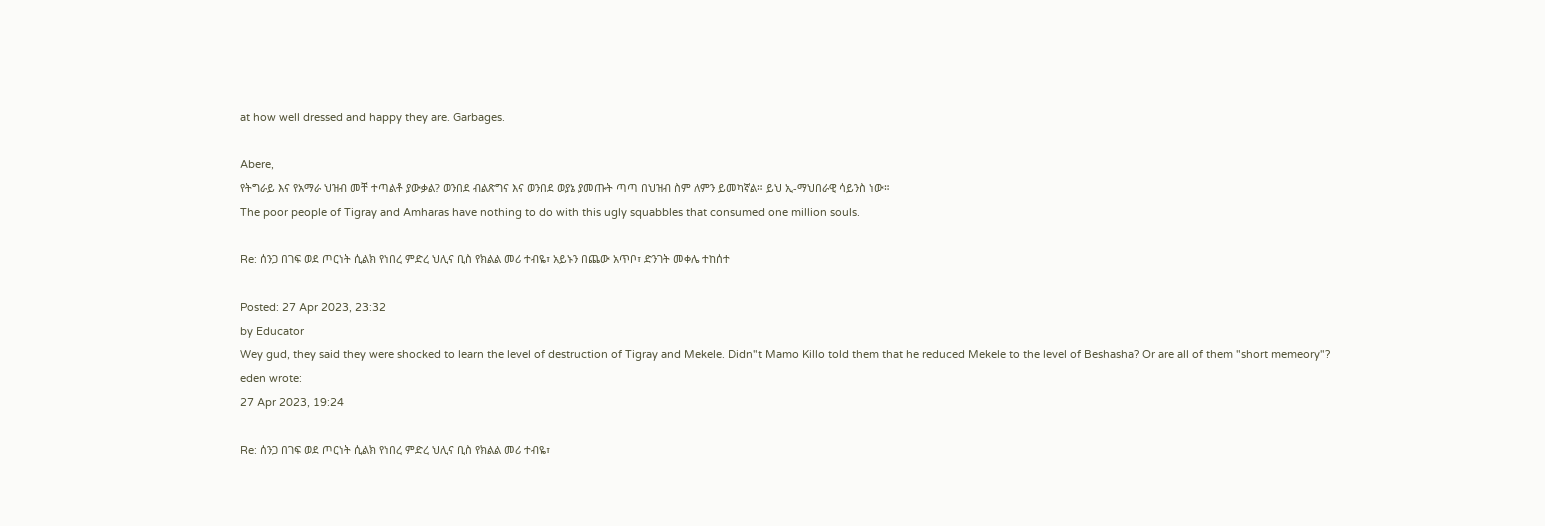at how well dressed and happy they are. Garbages.

Abere,
የትግራይ እና የአማራ ህዝብ መቸ ተጣልቶ ያውቃል? ወንበደ ብልጽግና እና ወንበደ ወያኔ ያመጡት ጣጣ በህዝብ ስም ለምን ይመካኛል። ይህ ኢ-ማህበራዊ ሳይንስ ነው።
The poor people of Tigray and Amharas have nothing to do with this ugly squabbles that consumed one million souls.

Re: ሰንጋ በገፍ ወደ ጦርነት ሲልክ የነበረ ምድረ ህሊና ቢስ የክልል መሪ ተብዬ፣ አይኑን በጨው አጥቦ፣ ድንገት መቀሌ ተከሰተ

Posted: 27 Apr 2023, 23:32
by Educator
Wey gud, they said they were shocked to learn the level of destruction of Tigray and Mekele. Didn"t Mamo Killo told them that he reduced Mekele to the level of Beshasha? Or are all of them "short memeory"?
eden wrote:
27 Apr 2023, 19:24

Re: ሰንጋ በገፍ ወደ ጦርነት ሲልክ የነበረ ምድረ ህሊና ቢስ የክልል መሪ ተብዬ፣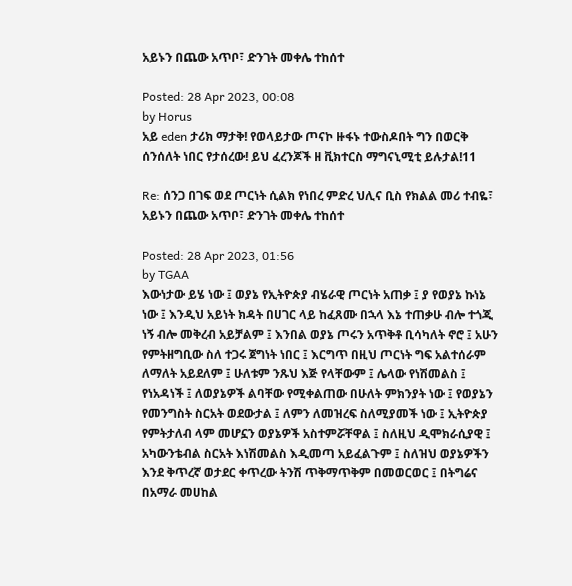አይኑን በጨው አጥቦ፣ ድንገት መቀሌ ተከሰተ

Posted: 28 Apr 2023, 00:08
by Horus
አይ eden ታሪክ ማታቅ! የወላይታው ጦናኮ ዙፋኑ ተውስዶበት ግን በወርቅ ሰንሰለት ነበር የታሰረው! ይህ ፈረንጆች ዘ ቪክተርስ ማግናኒሚቲ ይሉታል!11

Re: ሰንጋ በገፍ ወደ ጦርነት ሲልክ የነበረ ምድረ ህሊና ቢስ የክልል መሪ ተብዬ፣ አይኑን በጨው አጥቦ፣ ድንገት መቀሌ ተከሰተ

Posted: 28 Apr 2023, 01:56
by TGAA
እውነታው ይሄ ነው ፤ ወያኔ የኢትዮጵያ ብሄራዊ ጦርነት አጠቃ ፤ ያ የወያኔ ኩነኔ ነው ፤ እንዲህ አይነት ክዳት በሀገር ላይ ከፈጸሙ በኋላ እኔ ተጠቃሁ ብሎ ተጎጂ ነኝ ብሎ መቅረብ አይቻልም ፤ እንበል ወያኔ ጦሩን አጥቅቶ ቢሳካለት ኖሮ ፤ አሁን የምትዘግቢው ስለ ተጋሩ ጀግነት ነበር ፤ እርግጥ በዚህ ጦርነት ግፍ አልተሰራም ለማለት አይደለም ፤ ሁለቱም ንጹህ እጅ የላቸውም ፤ ሌላው የነሽመልስ ፤ የነአዳነች ፤ ለወያኔዎች ልባቸው የሚቀልጠው በሁለት ምክንያት ነው ፤ የወያኔን የመንግስት ስርአት ወደውታል ፤ ለምን ለመዝረፍ ስለሚያመች ነው ፤ ኢትዮጵያ የምትታለብ ላም መሆኗን ወያኔዎች አስተምሯቸዋል ፤ ስለዚህ ዲሞክራሲያዊ ፤ አካውንቴብል ስርአት እነሽመልስ እዲመጣ አይፈልጉም ፤ ስለዝህ ወያኔዎችን እንደ ቅጥረኛ ወታደር ቀጥረው ትንሽ ጥቅማጥቅም በመወርወር ፤ በትግሬና በአማራ መሀከል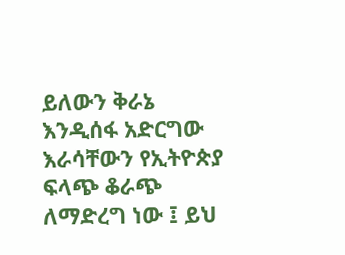ይለውን ቅራኔ እንዲሰፋ አድርግው እራሳቸውን የኢትዮጵያ ፍላጭ ቆራጭ ለማድረግ ነው ፤ ይህ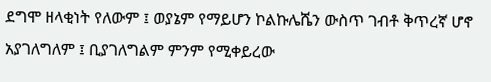ደግሞ ዘላቂነት የለውም ፤ ወያኔም የማይሆን ኮልኩሌሼን ውስጥ ገብቶ ቅጥረኛ ሆኖ አያገለግለም ፤ ቢያገለግልም ምንም የሚቀይረው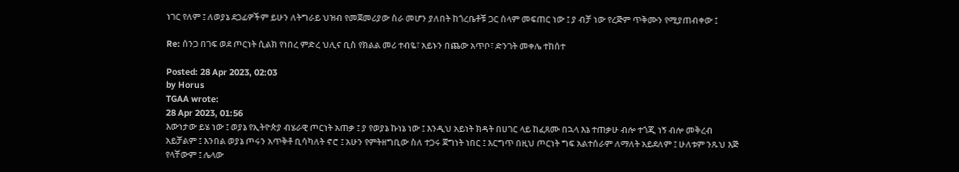ነገር የለም ፤ ለወያኔ ደጋፊዎችም ይሁን ለትግራይ ህዝብ የመጀመሪያው ስራ መሆን ያለበት ከጎረቤቶቹ ጋር ሰላም መፍጠር ነው ፤ ያ ብቻ ነው የረጅም ጥቅሙን የሚያጠብቀው ፤

Re: ሰንጋ በገፍ ወደ ጦርነት ሲልክ የነበረ ምድረ ህሊና ቢስ የክልል መሪ ተብዬ፣ አይኑን በጨው አጥቦ፣ ድንገት መቀሌ ተከሰተ

Posted: 28 Apr 2023, 02:03
by Horus
TGAA wrote:
28 Apr 2023, 01:56
እውነታው ይሄ ነው ፤ ወያኔ የኢትዮጵያ ብሄራዊ ጦርነት አጠቃ ፤ ያ የወያኔ ኩነኔ ነው ፤ እንዲህ አይነት ክዳት በሀገር ላይ ከፈጸሙ በኋላ እኔ ተጠቃሁ ብሎ ተጎጂ ነኝ ብሎ መቅረብ አይቻልም ፤ እንበል ወያኔ ጦሩን አጥቅቶ ቢሳካለት ኖሮ ፤ አሁን የምትዘግቢው ስለ ተጋሩ ጀግነት ነበር ፤ እርግጥ በዚህ ጦርነት ግፍ አልተሰራም ለማለት አይደለም ፤ ሁለቱም ንጹህ እጅ የላቸውም ፤ ሌላው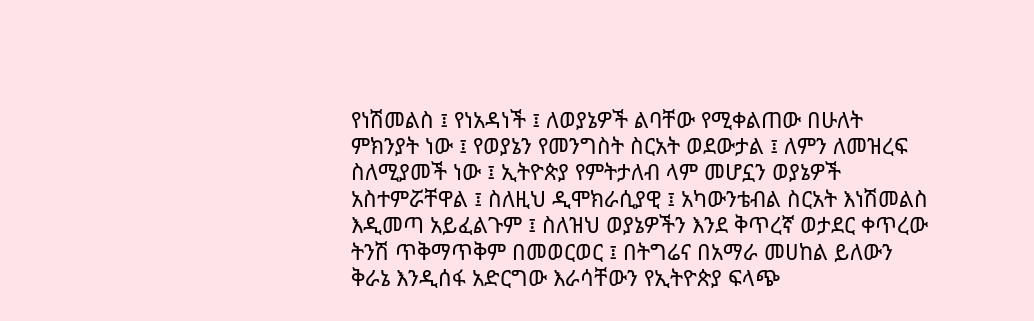የነሽመልስ ፤ የነአዳነች ፤ ለወያኔዎች ልባቸው የሚቀልጠው በሁለት ምክንያት ነው ፤ የወያኔን የመንግስት ስርአት ወደውታል ፤ ለምን ለመዝረፍ ስለሚያመች ነው ፤ ኢትዮጵያ የምትታለብ ላም መሆኗን ወያኔዎች አስተምሯቸዋል ፤ ስለዚህ ዲሞክራሲያዊ ፤ አካውንቴብል ስርአት እነሽመልስ እዲመጣ አይፈልጉም ፤ ስለዝህ ወያኔዎችን እንደ ቅጥረኛ ወታደር ቀጥረው ትንሽ ጥቅማጥቅም በመወርወር ፤ በትግሬና በአማራ መሀከል ይለውን ቅራኔ እንዲሰፋ አድርግው እራሳቸውን የኢትዮጵያ ፍላጭ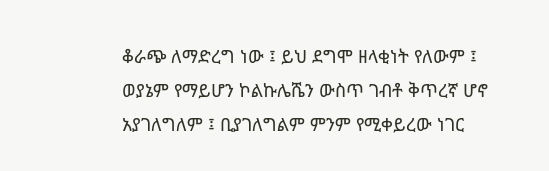ቆራጭ ለማድረግ ነው ፤ ይህ ደግሞ ዘላቂነት የለውም ፤ ወያኔም የማይሆን ኮልኩሌሼን ውስጥ ገብቶ ቅጥረኛ ሆኖ አያገለግለም ፤ ቢያገለግልም ምንም የሚቀይረው ነገር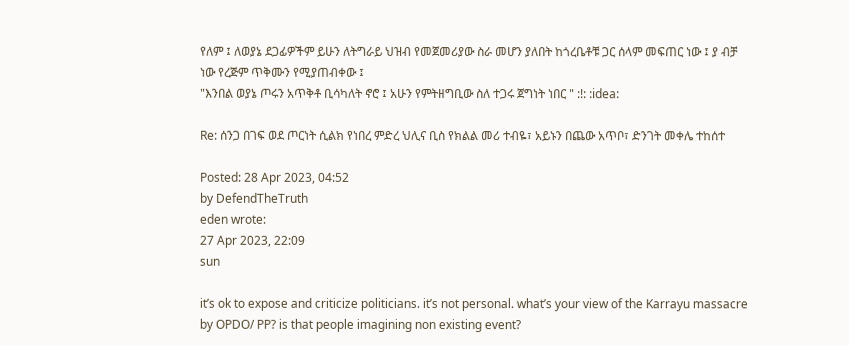የለም ፤ ለወያኔ ደጋፊዎችም ይሁን ለትግራይ ህዝብ የመጀመሪያው ስራ መሆን ያለበት ከጎረቤቶቹ ጋር ሰላም መፍጠር ነው ፤ ያ ብቻ ነው የረጅም ጥቅሙን የሚያጠብቀው ፤
"እንበል ወያኔ ጦሩን አጥቅቶ ቢሳካለት ኖሮ ፤ አሁን የምትዘግቢው ስለ ተጋሩ ጀግነት ነበር " :!: :idea:

Re: ሰንጋ በገፍ ወደ ጦርነት ሲልክ የነበረ ምድረ ህሊና ቢስ የክልል መሪ ተብዬ፣ አይኑን በጨው አጥቦ፣ ድንገት መቀሌ ተከሰተ

Posted: 28 Apr 2023, 04:52
by DefendTheTruth
eden wrote:
27 Apr 2023, 22:09
sun

it’s ok to expose and criticize politicians. it’s not personal. what’s your view of the Karrayu massacre by OPDO/ PP? is that people imagining non existing event?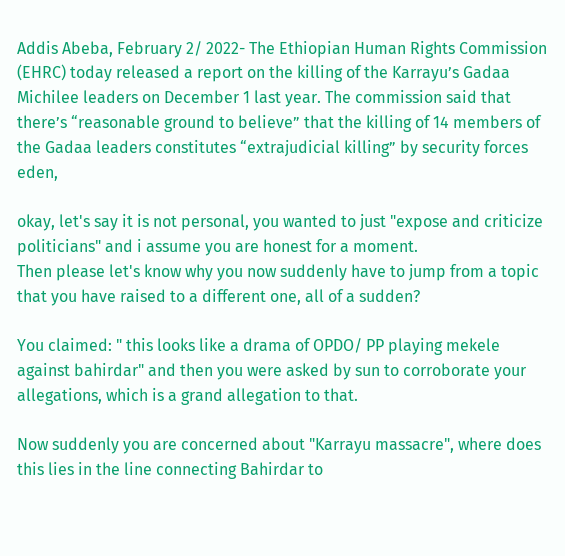Addis Abeba, February 2/ 2022- The Ethiopian Human Rights Commission (EHRC) today released a report on the killing of the Karrayu’s Gadaa Michilee leaders on December 1 last year. The commission said that there’s “reasonable ground to believe” that the killing of 14 members of the Gadaa leaders constitutes “extrajudicial killing” by security forces
eden,

okay, let's say it is not personal, you wanted to just "expose and criticize politicians" and i assume you are honest for a moment.
Then please let's know why you now suddenly have to jump from a topic that you have raised to a different one, all of a sudden?

You claimed: " this looks like a drama of OPDO/ PP playing mekele against bahirdar" and then you were asked by sun to corroborate your allegations, which is a grand allegation to that.

Now suddenly you are concerned about "Karrayu massacre", where does this lies in the line connecting Bahirdar to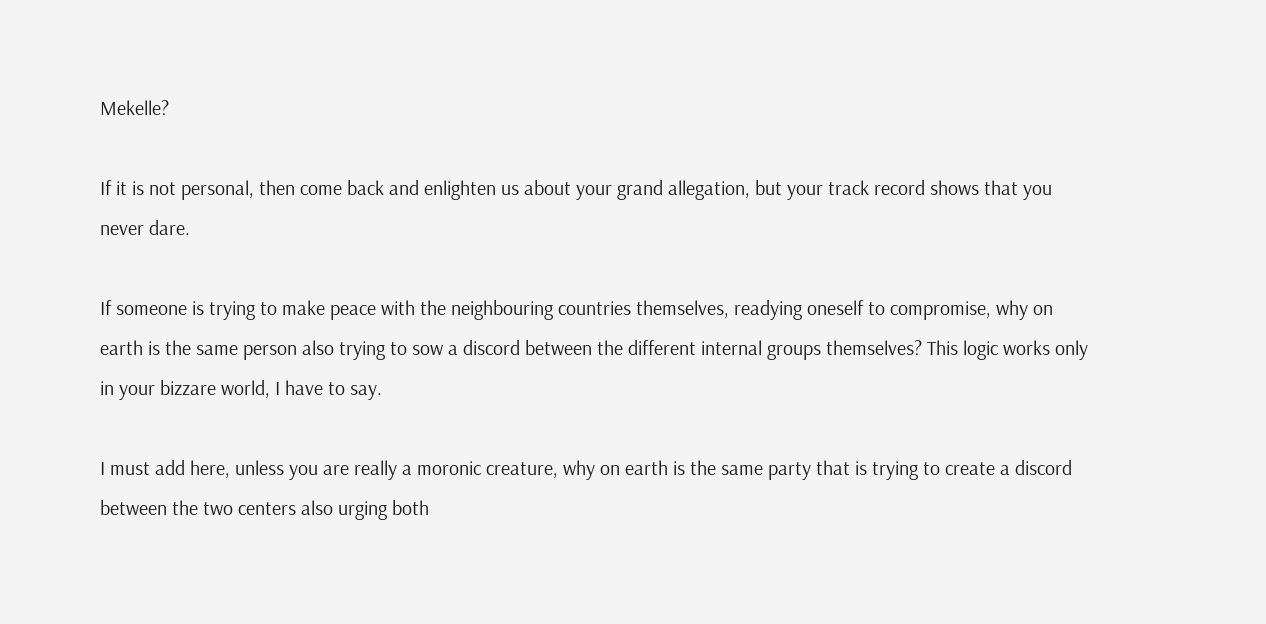Mekelle?

If it is not personal, then come back and enlighten us about your grand allegation, but your track record shows that you never dare.

If someone is trying to make peace with the neighbouring countries themselves, readying oneself to compromise, why on earth is the same person also trying to sow a discord between the different internal groups themselves? This logic works only in your bizzare world, I have to say.

I must add here, unless you are really a moronic creature, why on earth is the same party that is trying to create a discord between the two centers also urging both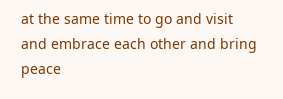at the same time to go and visit and embrace each other and bring peace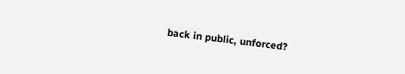back in public, unforced?